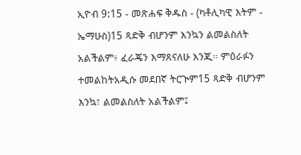ኢዮብ 9:15 - መጽሐፍ ቅዱስ - (ካቶሊካዊ እትም - ኤማሁስ)15 ጻድቅ ብሆንም እንኳን ልመልስለት አልችልም፥ ፈራጄን እማጸናለሁ እንጂ። ምዕራፉን ተመልከትአዲሱ መደበኛ ትርጒም15 ጻድቅ ብሆንም እንኳ፣ ልመልስለት አልችልም፤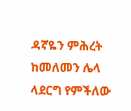ዳኛዬን ምሕረት ከመለመን ሌላ ላደርግ የምችለው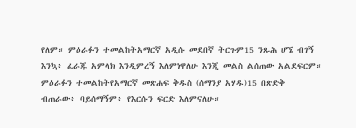የለም። ምዕራፉን ተመልከትአማርኛ አዲሱ መደበኛ ትርጉም15 ንጹሕ ሆኜ ብገኝ እንኳ፥ ፈራጁ አምላክ እንዲምረኝ እለምነዋለሁ እንጂ መልስ ልሰጠው አልደፍርም። ምዕራፉን ተመልከትየአማርኛ መጽሐፍ ቅዱስ (ሰማንያ አሃዱ)15 በጽድቅ ብጠራው፥ ባይሰማኝም፥ የእርሱን ፍርድ እለምናለሁ።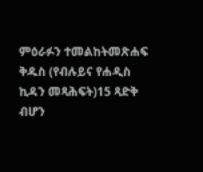ምዕራፉን ተመልከትመጽሐፍ ቅዱስ (የብሉይና የሐዲስ ኪዳን መጻሕፍት)15 ጻድቅ ብሆን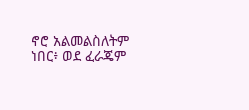ኖሮ አልመልስለትም ነበር፥ ወደ ፈራጄም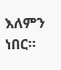እለምን ነበር።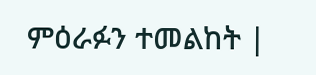ምዕራፉን ተመልከት |